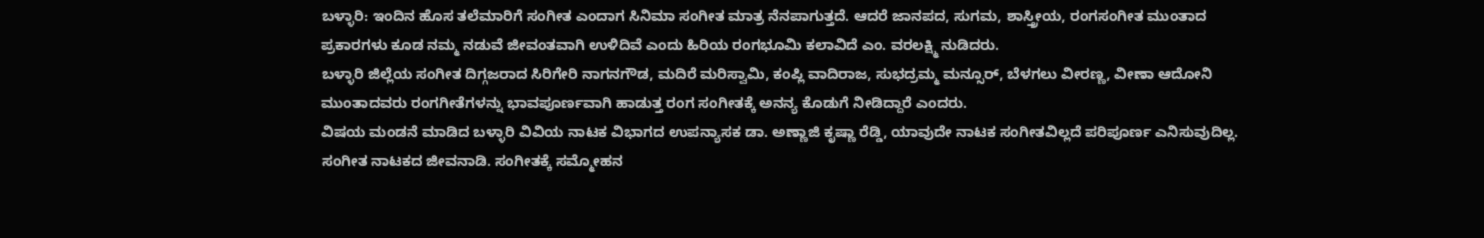ಬಳ್ಳಾರಿ: ಇಂದಿನ ಹೊಸ ತಲೆಮಾರಿಗೆ ಸಂಗೀತ ಎಂದಾಗ ಸಿನಿಮಾ ಸಂಗೀತ ಮಾತ್ರ ನೆನಪಾಗುತ್ತದೆ. ಆದರೆ ಜಾನಪದ, ಸುಗಮ, ಶಾಸ್ತ್ರೀಯ, ರಂಗಸಂಗೀತ ಮುಂತಾದ ಪ್ರಕಾರಗಳು ಕೂಡ ನಮ್ಮ ನಡುವೆ ಜೀವಂತವಾಗಿ ಉಳಿದಿವೆ ಎಂದು ಹಿರಿಯ ರಂಗಭೂಮಿ ಕಲಾವಿದೆ ಎಂ. ವರಲಕ್ಷ್ಮಿ ನುಡಿದರು.
ಬಳ್ಳಾರಿ ಜಿಲ್ಲೆಯ ಸಂಗೀತ ದಿಗ್ಗಜರಾದ ಸಿರಿಗೇರಿ ನಾಗನಗೌಡ, ಮದಿರೆ ಮರಿಸ್ವಾಮಿ, ಕಂಪ್ಲಿ ವಾದಿರಾಜ, ಸುಭದ್ರಮ್ಮ ಮನ್ಸೂರ್, ಬೆಳಗಲು ವೀರಣ್ಣ, ವೀಣಾ ಆದೋನಿ ಮುಂತಾದವರು ರಂಗಗೀತೆಗಳನ್ನು ಭಾವಪೂರ್ಣವಾಗಿ ಹಾಡುತ್ತ ರಂಗ ಸಂಗೀತಕ್ಕೆ ಅನನ್ಯ ಕೊಡುಗೆ ನೀಡಿದ್ದಾರೆ ಎಂದರು.
ವಿಷಯ ಮಂಡನೆ ಮಾಡಿದ ಬಳ್ಳಾರಿ ವಿವಿಯ ನಾಟಕ ವಿಭಾಗದ ಉಪನ್ಯಾಸಕ ಡಾ. ಅಣ್ಣಾಜಿ ಕೃಷ್ಣಾ ರೆಡ್ಡಿ, ಯಾವುದೇ ನಾಟಕ ಸಂಗೀತವಿಲ್ಲದೆ ಪರಿಪೂರ್ಣ ಎನಿಸುವುದಿಲ್ಲ. ಸಂಗೀತ ನಾಟಕದ ಜೀವನಾಡಿ. ಸಂಗೀತಕ್ಕೆ ಸಮ್ಮೋಹನ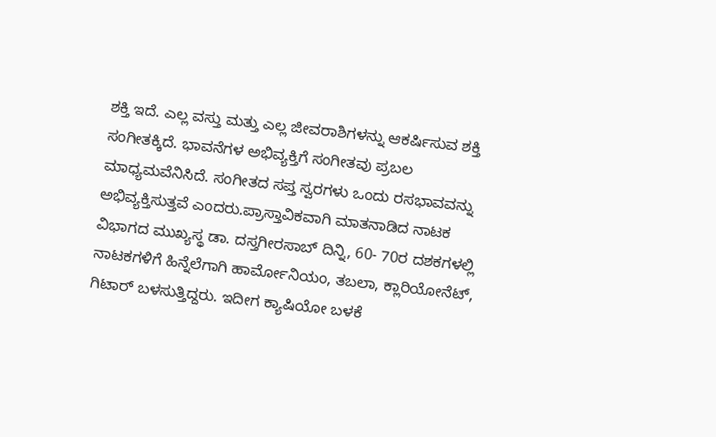ಶಕ್ತಿ ಇದೆ. ಎಲ್ಲ ವಸ್ತು ಮತ್ತು ಎಲ್ಲ ಜೀವರಾಶಿಗಳನ್ನು ಆಕರ್ಷಿಸುವ ಶಕ್ತಿ ಸಂಗೀತಕ್ಕಿದೆ. ಭಾವನೆಗಳ ಅಭಿವ್ಯಕ್ತಿಗೆ ಸಂಗೀತವು ಪ್ರಬಲ ಮಾಧ್ಯಮವೆನಿಸಿದೆ. ಸಂಗೀತದ ಸಪ್ತ ಸ್ವರಗಳು ಒಂದು ರಸಭಾವವನ್ನು ಅಭಿವ್ಯಕ್ತಿಸುತ್ತವೆ ಎಂದರು.ಪ್ರಾಸ್ತಾವಿಕವಾಗಿ ಮಾತನಾಡಿದ ನಾಟಕ ವಿಭಾಗದ ಮುಖ್ಯಸ್ಥ ಡಾ. ದಸ್ತಗೀರಸಾಬ್ ದಿನ್ನಿ, 60- 70ರ ದಶಕಗಳಲ್ಲಿ ನಾಟಕಗಳಿಗೆ ಹಿನ್ನೆಲೆಗಾಗಿ ಹಾರ್ಮೋನಿಯಂ, ತಬಲಾ, ಕ್ಲಾರಿಯೋನೆಟ್, ಗಿಟಾರ್ ಬಳಸುತ್ತಿದ್ದರು. ಇದೀಗ ಕ್ಯಾಷಿಯೋ ಬಳಕೆ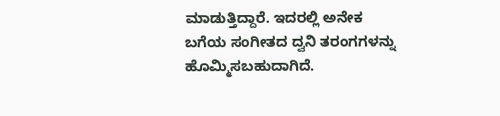ಮಾಡುತ್ತಿದ್ದಾರೆ. ಇದರಲ್ಲಿ ಅನೇಕ ಬಗೆಯ ಸಂಗೀತದ ದ್ವನಿ ತರಂಗಗಳನ್ನು ಹೊಮ್ಮಿಸಬಹುದಾಗಿದೆ.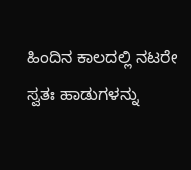ಹಿಂದಿನ ಕಾಲದಲ್ಲಿ ನಟರೇ ಸ್ವತಃ ಹಾಡುಗಳನ್ನು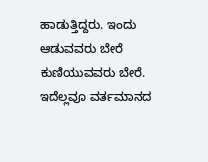ಹಾಡುತ್ತಿದ್ದರು. ಇಂದು ಆಡುವವರು ಬೇರೆ ಕುಣಿಯುವವರು ಬೇರೆ. ಇದೆಲ್ಲವೂ ವರ್ತಮಾನದ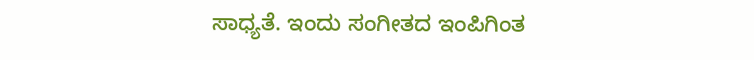ಸಾಧ್ಯತೆ. ಇಂದು ಸಂಗೀತದ ಇಂಪಿಗಿಂತ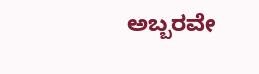ಅಬ್ಬರವೇ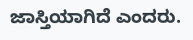ಜಾಸ್ತಿಯಾಗಿದೆ ಎಂದರು.